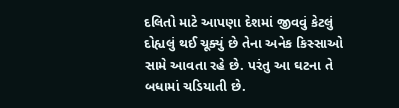દલિતો માટે આપણા દેશમાં જીવવું કેટલું દોહ્યલું થઈ ચૂક્યું છે તેના અનેક કિસ્સાઓ સામે આવતા રહે છે. પરંતુ આ ઘટના તે બધામાં ચડિયાતી છે.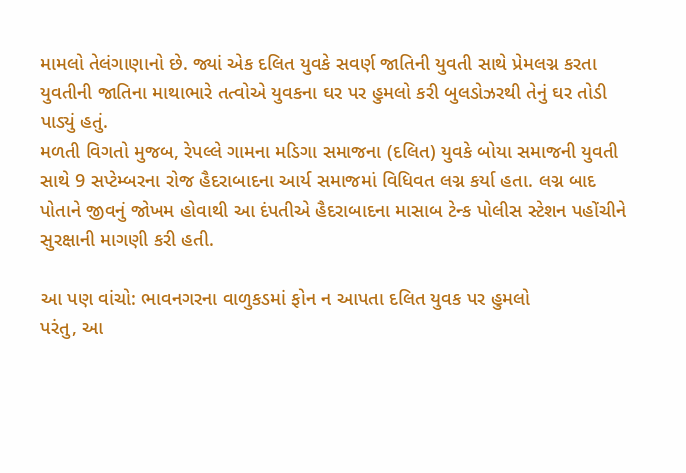મામલો તેલંગાણાનો છે. જ્યાં એક દલિત યુવકે સવર્ણ જાતિની યુવતી સાથે પ્રેમલગ્ન કરતા યુવતીની જાતિના માથાભારે તત્વોએ યુવકના ઘર પર હુમલો કરી બુલડોઝરથી તેનું ઘર તોડી પાડ્યું હતું.
મળતી વિગતો મુજબ, રેપલ્લે ગામના મડિગા સમાજના (દલિત) યુવકે બોયા સમાજની યુવતી સાથે 9 સપ્ટેમ્બરના રોજ હૈદરાબાદના આર્ય સમાજમાં વિધિવત લગ્ન કર્યા હતા. લગ્ન બાદ પોતાને જીવનું જોખમ હોવાથી આ દંપતીએ હૈદરાબાદના માસાબ ટેન્ક પોલીસ સ્ટેશન પહોંચીને સુરક્ષાની માગણી કરી હતી.

આ પણ વાંચો: ભાવનગરના વાળુકડમાં ફોન ન આપતા દલિત યુવક પર હુમલો
પરંતુ, આ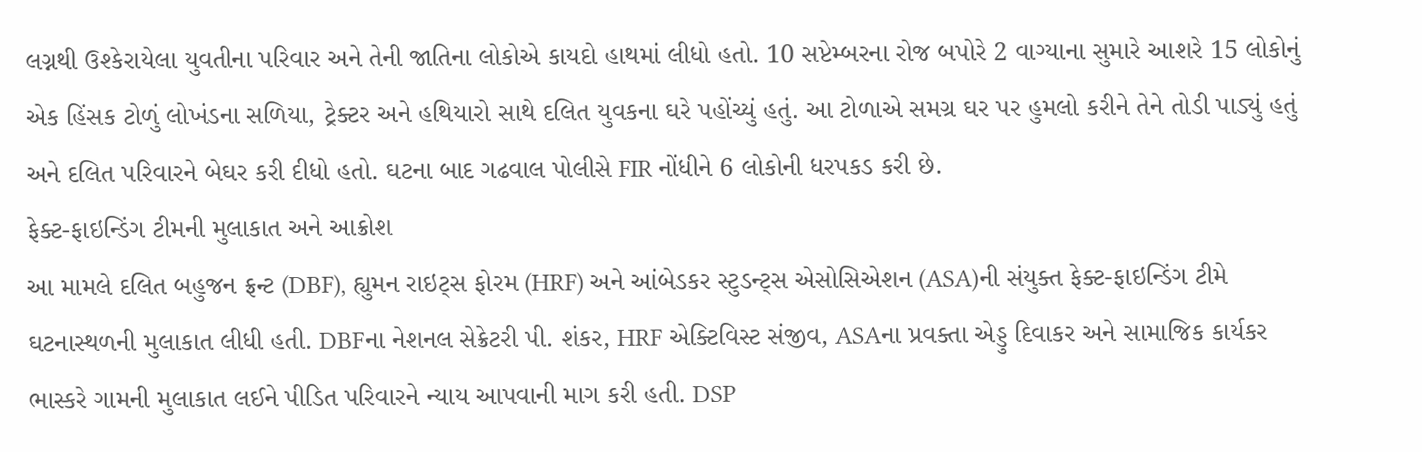લગ્નથી ઉશ્કેરાયેલા યુવતીના પરિવાર અને તેની જાતિના લોકોએ કાયદો હાથમાં લીધો હતો. 10 સપ્ટેમ્બરના રોજ બપોરે 2 વાગ્યાના સુમારે આશરે 15 લોકોનું એક હિંસક ટોળું લોખંડના સળિયા, ટ્રેક્ટર અને હથિયારો સાથે દલિત યુવકના ઘરે પહોંચ્યું હતું. આ ટોળાએ સમગ્ર ઘર પર હુમલો કરીને તેને તોડી પાડ્યું હતું અને દલિત પરિવારને બેઘર કરી દીધો હતો. ઘટના બાદ ગઢવાલ પોલીસે FIR નોંધીને 6 લોકોની ધરપકડ કરી છે.
ફેક્ટ-ફાઇન્ડિંગ ટીમની મુલાકાત અને આક્રોશ
આ મામલે દલિત બહુજન ફ્રન્ટ (DBF), હ્યુમન રાઇટ્સ ફોરમ (HRF) અને આંબેડકર સ્ટુડન્ટ્સ એસોસિએશન (ASA)ની સંયુક્ત ફેક્ટ-ફાઇન્ડિંગ ટીમે ઘટનાસ્થળની મુલાકાત લીધી હતી. DBFના નેશનલ સેક્રેટરી પી. શંકર, HRF એક્ટિવિસ્ટ સંજીવ, ASAના પ્રવક્તા એડ્ડુ દિવાકર અને સામાજિક કાર્યકર ભાસ્કરે ગામની મુલાકાત લઈને પીડિત પરિવારને ન્યાય આપવાની માગ કરી હતી. DSP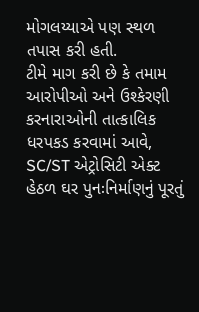મોગલય્યાએ પણ સ્થળ તપાસ કરી હતી.
ટીમે માગ કરી છે કે તમામ આરોપીઓ અને ઉશ્કેરણી કરનારાઓની તાત્કાલિક ધરપકડ કરવામાં આવે, SC/ST એટ્રોસિટી એક્ટ હેઠળ ઘર પુનઃનિર્માણનું પૂરતું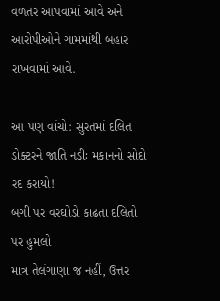વળતર આપવામાં આવે અને આરોપીઓને ગામમાંથી બહાર રાખવામાં આવે.

આ પણ વાંચો: સુરતમાં દલિત ડોક્ટરને જાતિ નડીઃ મકાનનો સોદો રદ કરાયો!
બગી પર વરઘોડો કાઢતા દલિતો પર હુમલો
માત્ર તેલંગાણા જ નહીં, ઉત્તર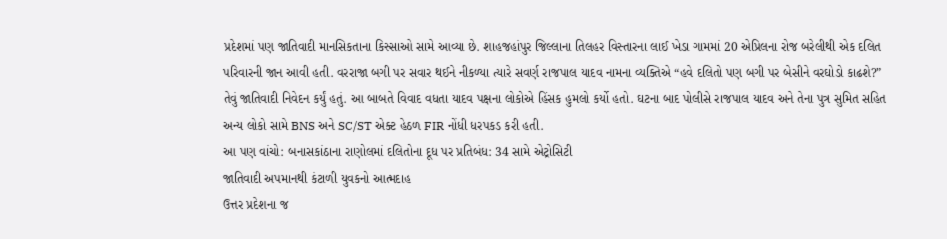પ્રદેશમાં પણ જાતિવાદી માનસિકતાના કિસ્સાઓ સામે આવ્યા છે. શાહજહાંપુર જિલ્લાના તિલહર વિસ્તારના લાઈ ખેડા ગામમાં 20 એપ્રિલના રોજ બરેલીથી એક દલિત પરિવારની જાન આવી હતી. વરરાજા બગી પર સવાર થઈને નીકળ્યા ત્યારે સવર્ણ રાજપાલ યાદવ નામના વ્યક્તિએ “હવે દલિતો પણ બગી પર બેસીને વરઘોડો કાઢશે?” તેવું જાતિવાદી નિવેદન કર્યું હતું. આ બાબતે વિવાદ વધતા યાદવ પક્ષના લોકોએ હિંસક હુમલો કર્યો હતો. ઘટના બાદ પોલીસે રાજપાલ યાદવ અને તેના પુત્ર સુમિત સહિત અન્ય લોકો સામે BNS અને SC/ST એક્ટ હેઠળ FIR નોંધી ધરપકડ કરી હતી.
આ પણ વાંચો: બનાસકાંઠાના રાણોલમાં દલિતોના દૂધ પર પ્રતિબંધ: 34 સામે એટ્રોસિટી
જાતિવાદી અપમાનથી કંટાળી યુવકનો આત્મદાહ
ઉત્તર પ્રદેશના જ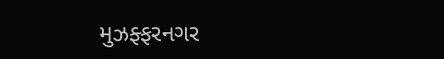મુઝફ્ફરનગર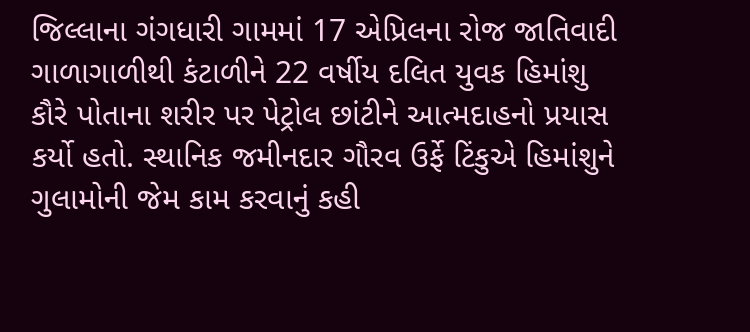જિલ્લાના ગંગધારી ગામમાં 17 એપ્રિલના રોજ જાતિવાદી ગાળાગાળીથી કંટાળીને 22 વર્ષીય દલિત યુવક હિમાંશુ કૌરે પોતાના શરીર પર પેટ્રોલ છાંટીને આત્મદાહનો પ્રયાસ કર્યો હતો. સ્થાનિક જમીનદાર ગૌરવ ઉર્ફે ટિંકુએ હિમાંશુને ગુલામોની જેમ કામ કરવાનું કહી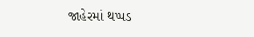જાહેરમાં થપ્પડ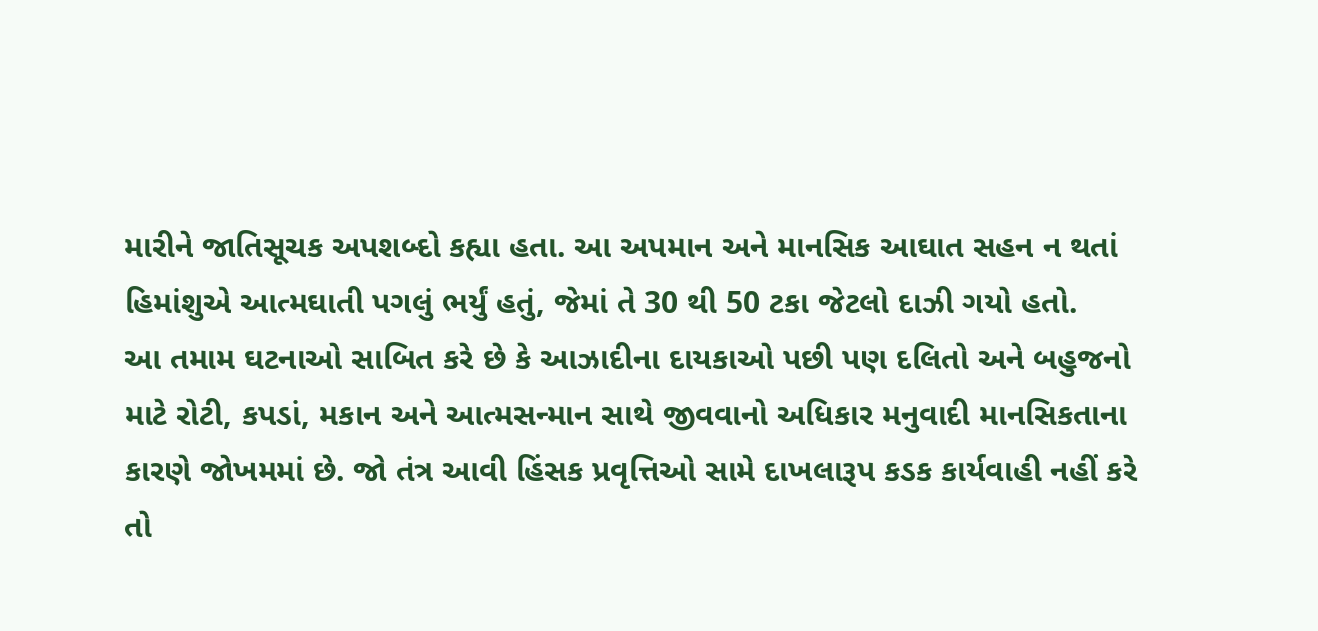મારીને જાતિસૂચક અપશબ્દો કહ્યા હતા. આ અપમાન અને માનસિક આઘાત સહન ન થતાં હિમાંશુએ આત્મઘાતી પગલું ભર્યું હતું, જેમાં તે 30 થી 50 ટકા જેટલો દાઝી ગયો હતો.
આ તમામ ઘટનાઓ સાબિત કરે છે કે આઝાદીના દાયકાઓ પછી પણ દલિતો અને બહુજનો માટે રોટી, કપડાં, મકાન અને આત્મસન્માન સાથે જીવવાનો અધિકાર મનુવાદી માનસિકતાના કારણે જોખમમાં છે. જો તંત્ર આવી હિંસક પ્રવૃત્તિઓ સામે દાખલારૂપ કડક કાર્યવાહી નહીં કરે તો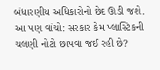બંધારણીય અધિકારોનો છેદ ઊડી જશે.
આ પણ વાંચો: સરકાર કેમ પ્લાસ્ટિકની ચલણી નોટો છાપવા જઈ રહી છે?